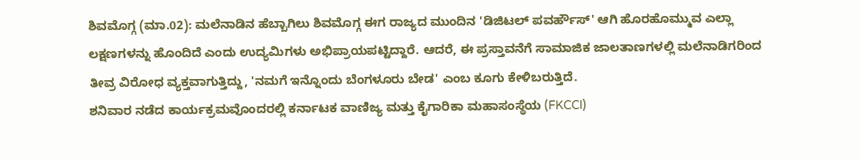ಶಿವಮೊಗ್ಗ (ಮಾ.02): ಮಲೆನಾಡಿನ ಹೆಬ್ಬಾಗಿಲು ಶಿವಮೊಗ್ಗ ಈಗ ರಾಜ್ಯದ ಮುಂದಿನ 'ಡಿಜಿಟಲ್ ಪವರ್ಹೌಸ್' ಆಗಿ ಹೊರಹೊಮ್ಮುವ ಎಲ್ಲಾ ಲಕ್ಷಣಗಳನ್ನು ಹೊಂದಿದೆ ಎಂದು ಉದ್ಯಮಿಗಳು ಅಭಿಪ್ರಾಯಪಟ್ಟಿದ್ದಾರೆ. ಆದರೆ, ಈ ಪ್ರಸ್ತಾವನೆಗೆ ಸಾಮಾಜಿಕ ಜಾಲತಾಣಗಳಲ್ಲಿ ಮಲೆನಾಡಿಗರಿಂದ ತೀವ್ರ ವಿರೋಧ ವ್ಯಕ್ತವಾಗುತ್ತಿದ್ದು, 'ನಮಗೆ ಇನ್ನೊಂದು ಬೆಂಗಳೂರು ಬೇಡ' ಎಂಬ ಕೂಗು ಕೇಳಿಬರುತ್ತಿದೆ.
ಶನಿವಾರ ನಡೆದ ಕಾರ್ಯಕ್ರಮವೊಂದರಲ್ಲಿ ಕರ್ನಾಟಕ ವಾಣಿಜ್ಯ ಮತ್ತು ಕೈಗಾರಿಕಾ ಮಹಾಸಂಸ್ಥೆಯ (FKCCI)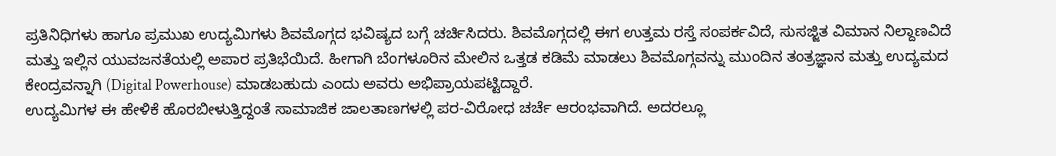ಪ್ರತಿನಿಧಿಗಳು ಹಾಗೂ ಪ್ರಮುಖ ಉದ್ಯಮಿಗಳು ಶಿವಮೊಗ್ಗದ ಭವಿಷ್ಯದ ಬಗ್ಗೆ ಚರ್ಚಿಸಿದರು. ಶಿವಮೊಗ್ಗದಲ್ಲಿ ಈಗ ಉತ್ತಮ ರಸ್ತೆ ಸಂಪರ್ಕವಿದೆ, ಸುಸಜ್ಜಿತ ವಿಮಾನ ನಿಲ್ದಾಣವಿದೆ ಮತ್ತು ಇಲ್ಲಿನ ಯುವಜನತೆಯಲ್ಲಿ ಅಪಾರ ಪ್ರತಿಭೆಯಿದೆ. ಹೀಗಾಗಿ ಬೆಂಗಳೂರಿನ ಮೇಲಿನ ಒತ್ತಡ ಕಡಿಮೆ ಮಾಡಲು ಶಿವಮೊಗ್ಗವನ್ನು ಮುಂದಿನ ತಂತ್ರಜ್ಞಾನ ಮತ್ತು ಉದ್ಯಮದ ಕೇಂದ್ರವನ್ನಾಗಿ (Digital Powerhouse) ಮಾಡಬಹುದು ಎಂದು ಅವರು ಅಭಿಪ್ರಾಯಪಟ್ಟಿದ್ದಾರೆ.
ಉದ್ಯಮಿಗಳ ಈ ಹೇಳಿಕೆ ಹೊರಬೀಳುತ್ತಿದ್ದಂತೆ ಸಾಮಾಜಿಕ ಜಾಲತಾಣಗಳಲ್ಲಿ ಪರ-ವಿರೋಧ ಚರ್ಚೆ ಆರಂಭವಾಗಿದೆ. ಅದರಲ್ಲೂ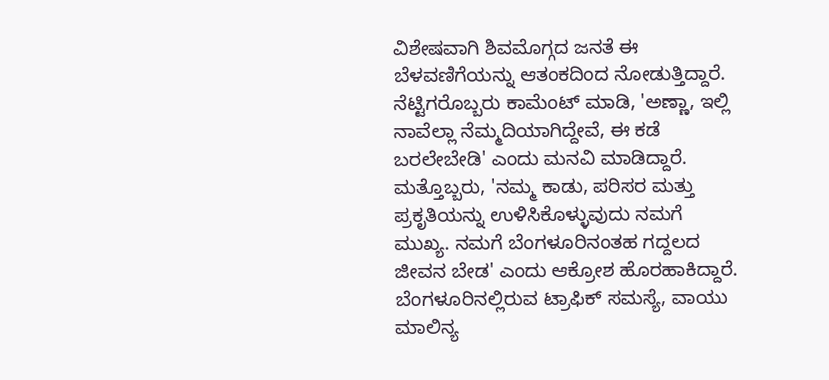ವಿಶೇಷವಾಗಿ ಶಿವಮೊಗ್ಗದ ಜನತೆ ಈ ಬೆಳವಣಿಗೆಯನ್ನು ಆತಂಕದಿಂದ ನೋಡುತ್ತಿದ್ದಾರೆ. ನೆಟ್ಟಿಗರೊಬ್ಬರು ಕಾಮೆಂಟ್ ಮಾಡಿ, 'ಅಣ್ಣಾ, ಇಲ್ಲಿ ನಾವೆಲ್ಲಾ ನೆಮ್ಮದಿಯಾಗಿದ್ದೇವೆ, ಈ ಕಡೆ ಬರಲೇಬೇಡಿ' ಎಂದು ಮನವಿ ಮಾಡಿದ್ದಾರೆ. ಮತ್ತೊಬ್ಬರು, 'ನಮ್ಮ ಕಾಡು, ಪರಿಸರ ಮತ್ತು ಪ್ರಕೃತಿಯನ್ನು ಉಳಿಸಿಕೊಳ್ಳುವುದು ನಮಗೆ ಮುಖ್ಯ. ನಮಗೆ ಬೆಂಗಳೂರಿನಂತಹ ಗದ್ದಲದ ಜೀವನ ಬೇಡ' ಎಂದು ಆಕ್ರೋಶ ಹೊರಹಾಕಿದ್ದಾರೆ.
ಬೆಂಗಳೂರಿನಲ್ಲಿರುವ ಟ್ರಾಫಿಕ್ ಸಮಸ್ಯೆ, ವಾಯು ಮಾಲಿನ್ಯ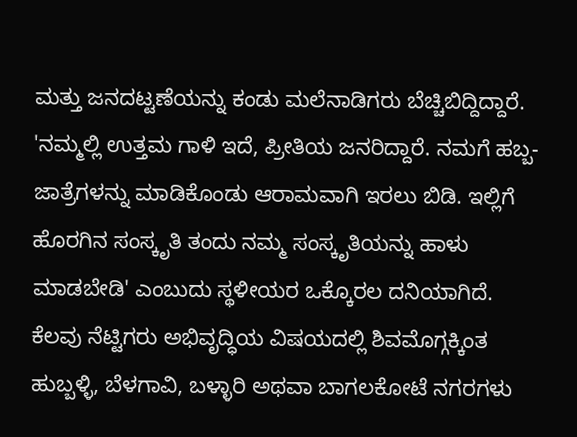ಮತ್ತು ಜನದಟ್ಟಣೆಯನ್ನು ಕಂಡು ಮಲೆನಾಡಿಗರು ಬೆಚ್ಚಿಬಿದ್ದಿದ್ದಾರೆ. 'ನಮ್ಮಲ್ಲಿ ಉತ್ತಮ ಗಾಳಿ ಇದೆ, ಪ್ರೀತಿಯ ಜನರಿದ್ದಾರೆ. ನಮಗೆ ಹಬ್ಬ-ಜಾತ್ರೆಗಳನ್ನು ಮಾಡಿಕೊಂಡು ಆರಾಮವಾಗಿ ಇರಲು ಬಿಡಿ. ಇಲ್ಲಿಗೆ ಹೊರಗಿನ ಸಂಸ್ಕೃತಿ ತಂದು ನಮ್ಮ ಸಂಸ್ಕೃತಿಯನ್ನು ಹಾಳು ಮಾಡಬೇಡಿ' ಎಂಬುದು ಸ್ಥಳೀಯರ ಒಕ್ಕೊರಲ ದನಿಯಾಗಿದೆ.
ಕೆಲವು ನೆಟ್ಟಿಗರು ಅಭಿವೃದ್ಧಿಯ ವಿಷಯದಲ್ಲಿ ಶಿವಮೊಗ್ಗಕ್ಕಿಂತ ಹುಬ್ಬಳ್ಳಿ, ಬೆಳಗಾವಿ, ಬಳ್ಳಾರಿ ಅಥವಾ ಬಾಗಲಕೋಟೆ ನಗರಗಳು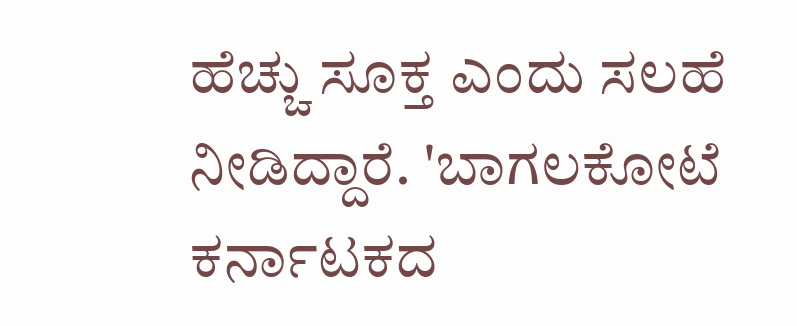ಹೆಚ್ಚು ಸೂಕ್ತ ಎಂದು ಸಲಹೆ ನೀಡಿದ್ದಾರೆ. 'ಬಾಗಲಕೋಟೆ ಕರ್ನಾಟಕದ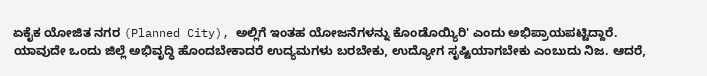ಏಕೈಕ ಯೋಜಿತ ನಗರ (Planned City), ಅಲ್ಲಿಗೆ ಇಂತಹ ಯೋಜನೆಗಳನ್ನು ಕೊಂಡೊಯ್ಯಿರಿ' ಎಂದು ಅಭಿಪ್ರಾಯಪಟ್ಟಿದ್ದಾರೆ.
ಯಾವುದೇ ಒಂದು ಜಿಲ್ಲೆ ಅಭಿವೃದ್ಧಿ ಹೊಂದಬೇಕಾದರೆ ಉದ್ಯಮಗಳು ಬರಬೇಕು, ಉದ್ಯೋಗ ಸೃಷ್ಟಿಯಾಗಬೇಕು ಎಂಬುದು ನಿಜ. ಆದರೆ,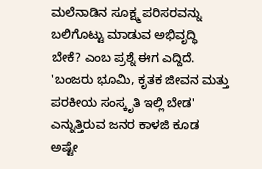ಮಲೆನಾಡಿನ ಸೂಕ್ಷ್ಮ ಪರಿಸರವನ್ನು ಬಲಿಗೊಟ್ಟು ಮಾಡುವ ಅಭಿವೃದ್ಧಿ ಬೇಕೆ? ಎಂಬ ಪ್ರಶ್ನೆ ಈಗ ಎದ್ದಿದೆ. 'ಬಂಜರು ಭೂಮಿ, ಕೃತಕ ಜೀವನ ಮತ್ತು ಪರಕೀಯ ಸಂಸ್ಕೃತಿ ಇಲ್ಲಿ ಬೇಡ' ಎನ್ನುತ್ತಿರುವ ಜನರ ಕಾಳಜಿ ಕೂಡ ಅಷ್ಟೇ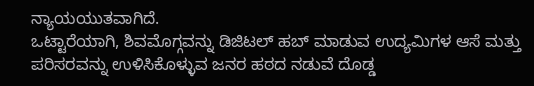ನ್ಯಾಯಯುತವಾಗಿದೆ.
ಒಟ್ಟಾರೆಯಾಗಿ, ಶಿವಮೊಗ್ಗವನ್ನು ಡಿಜಿಟಲ್ ಹಬ್ ಮಾಡುವ ಉದ್ಯಮಿಗಳ ಆಸೆ ಮತ್ತು ಪರಿಸರವನ್ನು ಉಳಿಸಿಕೊಳ್ಳುವ ಜನರ ಹಠದ ನಡುವೆ ದೊಡ್ಡ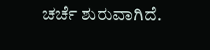ಚರ್ಚೆ ಶುರುವಾಗಿದೆ.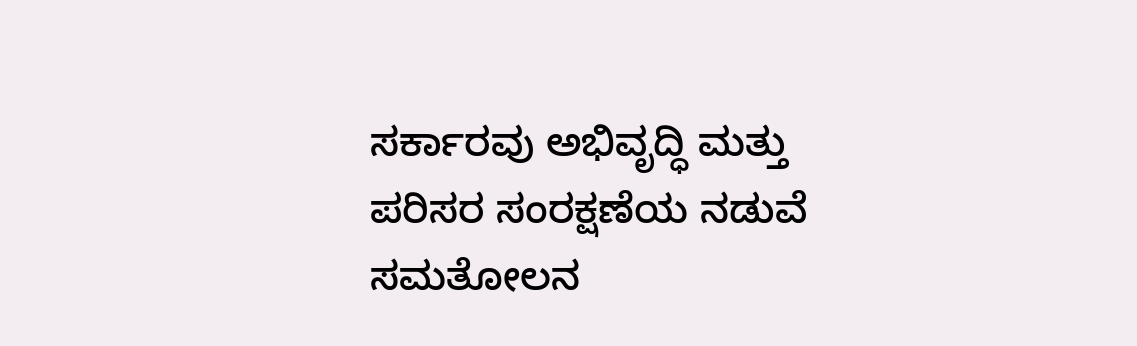ಸರ್ಕಾರವು ಅಭಿವೃದ್ಧಿ ಮತ್ತು ಪರಿಸರ ಸಂರಕ್ಷಣೆಯ ನಡುವೆ ಸಮತೋಲನ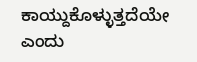ಕಾಯ್ದುಕೊಳ್ಳುತ್ತದೆಯೇ ಎಂದು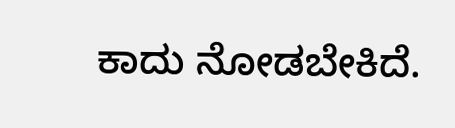ಕಾದು ನೋಡಬೇಕಿದೆ.